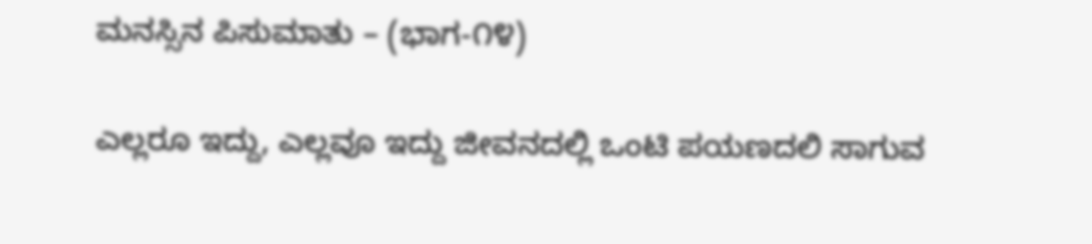ಮನಸ್ಸಿನ ಪಿಸುಮಾತು – (ಭಾಗ-೧೪)

ಎಲ್ಲರೂ ಇದ್ದು, ಎಲ್ಲವೂ ಇದ್ದು ಜೀವನದಲ್ಲಿ ಒಂಟಿ ಪಯಣದಲಿ ಸಾಗುವ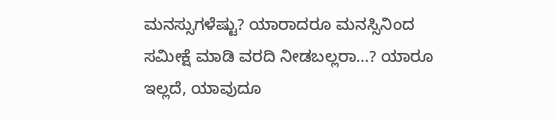ಮನಸ್ಸುಗಳೆಷ್ಟು? ಯಾರಾದರೂ ಮನಸ್ಸಿನಿಂದ ಸಮೀಕ್ಷೆ ಮಾಡಿ ವರದಿ ನೀಡಬಲ್ಲರಾ…? ಯಾರೂ ಇಲ್ಲದೆ, ಯಾವುದೂ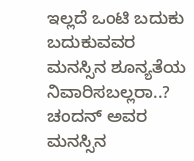ಇಲ್ಲದೆ ಒಂಟಿ ಬದುಕು ಬದುಕುವವರ ಮನಸ್ಸಿನ ಶೂನ್ಯತೆಯ ನಿವಾರಿಸಬಲ್ಲರಾ..? ಚಂದನ್ ಅವರ ಮನಸ್ಸಿನ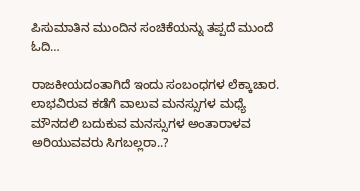ಪಿಸುಮಾತಿನ ಮುಂದಿನ ಸಂಚಿಕೆಯನ್ನು ತಪ್ಪದೆ ಮುಂದೆ ಓದಿ…

ರಾಜಕೀಯದಂತಾಗಿದೆ ಇಂದು ಸಂಬಂಧಗಳ ಲೆಕ್ಕಾಚಾರ. ಲಾಭವಿರುವ ಕಡೆಗೆ ವಾಲುವ ಮನಸ್ಸುಗಳ ಮಧ್ಯೆ ಮೌನದಲಿ ಬದುಕುವ ಮನಸ್ಸುಗಳ ಅಂತಾರಾಳವ ಅರಿಯುವವರು ಸಿಗಬಲ್ಲರಾ..?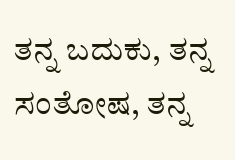ತನ್ನ ಬದುಕು, ತನ್ನ ಸಂತೋಷ, ತನ್ನ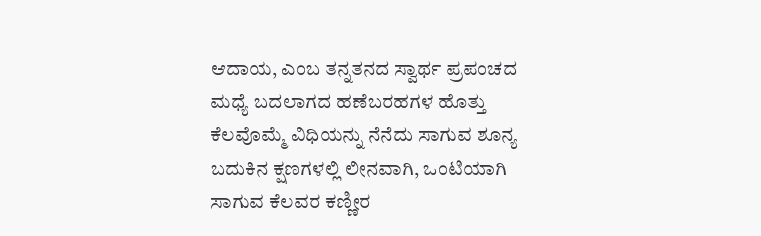ಆದಾಯ, ಎಂಬ ತನ್ನತನದ ಸ್ವಾರ್ಥ ಪ್ರಪಂಚದ ಮಧ್ಯೆ ಬದಲಾಗದ ಹಣೆಬರಹಗಳ ಹೊತ್ತು ಕೆಲವೊಮ್ಮೆ ವಿಧಿಯನ್ನು ನೆನೆದು ಸಾಗುವ ಶೂನ್ಯ ಬದುಕಿನ ಕ್ಷಣಗಳಲ್ಲಿ ಲೀನವಾಗಿ, ಒಂಟಿಯಾಗಿ ಸಾಗುವ ಕೆಲವರ ಕಣ್ಣೀರ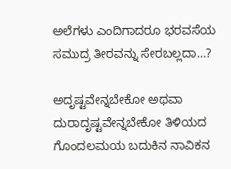ಅಲೆಗಳು ಎಂದಿಗಾದರೂ ಭರವಸೆಯ ಸಮುದ್ರ ತೀರವನ್ನು ಸೇರಬಲ್ಲದಾ…?

ಅದೃಷ್ಟವೇನ್ನಬೇಕೋ ಅಥವಾ ದುರಾದೃಷ್ಟವೇನ್ನಬೇಕೋ ತಿಳಿಯದ ಗೊಂದಲಮಯ ಬದುಕಿನ ನಾವಿಕನ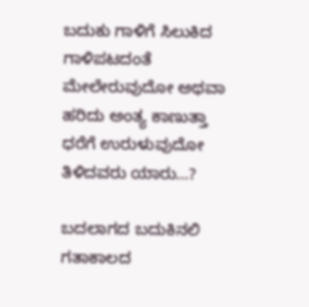ಬದುಕು ಗಾಳಿಗೆ ಸಿಲುಕಿದ ಗಾಳಿಪಟದಂತೆ ಮೇಲೇರುವುದೋ ಅಥವಾ ಹರಿದು ಅಂತ್ಯ ಕಾಣುತ್ತಾ ಧರೆಗೆ ಉರುಳುವುದೋ ತಿಳಿದವರು ಯಾರು…?

ಬದಲಾಗದ ಬದುಕಿನಲಿ ಗತಾಕಾಲದ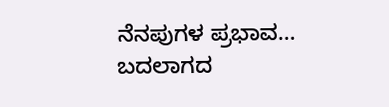ನೆನಪುಗಳ ಪ್ರಭಾವ…
ಬದಲಾಗದ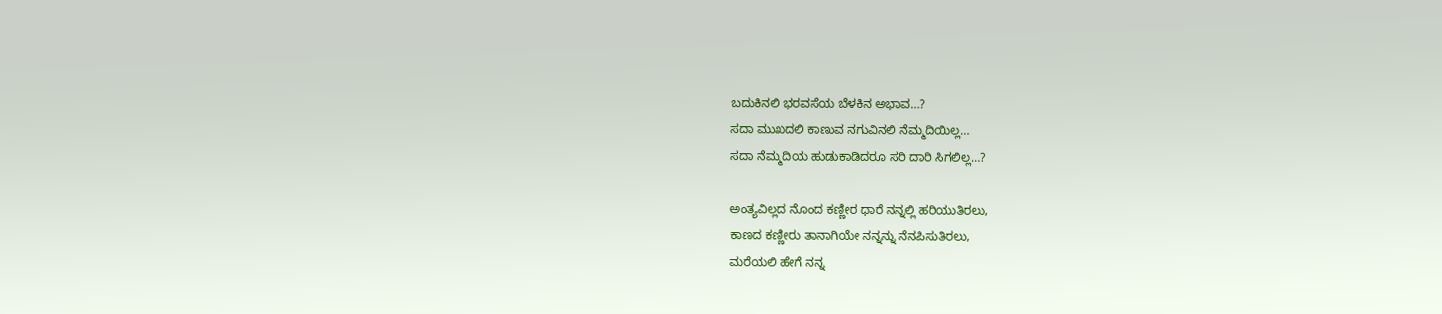ಬದುಕಿನಲಿ ಭರವಸೆಯ ಬೆಳಕಿನ ಅಭಾವ…?
ಸದಾ ಮುಖದಲಿ ಕಾಣುವ ನಗುವಿನಲಿ ನೆಮ್ಮದಿಯಿಲ್ಲ…
ಸದಾ ನೆಮ್ಮದಿಯ ಹುಡುಕಾಡಿದರೂ ಸರಿ ದಾರಿ ಸಿಗಲಿಲ್ಲ…?

ಅಂತ್ಯವಿಲ್ಲದ ನೊಂದ ಕಣ್ಣೀರ ಧಾರೆ ನನ್ನಲ್ಲಿ ಹರಿಯುತಿರಲು,
ಕಾಣದ ಕಣ್ಣೀರು ತಾನಾಗಿಯೇ ನನ್ನನ್ನು ನೆನಪಿಸುತಿರಲು,
ಮರೆಯಲಿ ಹೇಗೆ ನನ್ನ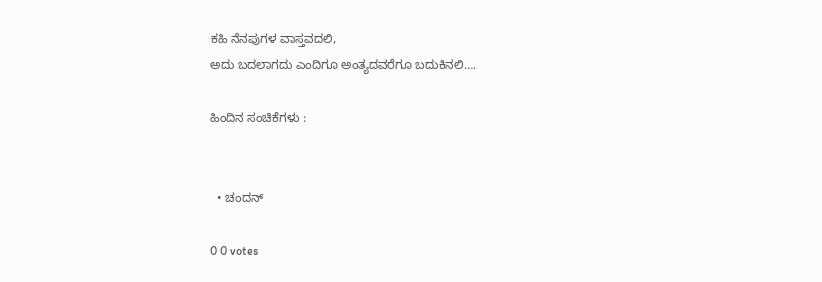ಕಹಿ ನೆನಪುಗಳ ವಾಸ್ತವದಲಿ,
ಅದು ಬದಲಾಗದು ಎಂದಿಗೂ ಅಂತ್ಯದವರೆಗೂ ಬದುಕಿನಲಿ….

ಹಿಂದಿನ ಸಂಚಿಕೆಗಳು :


  • ಚಂದನ್

0 0 votes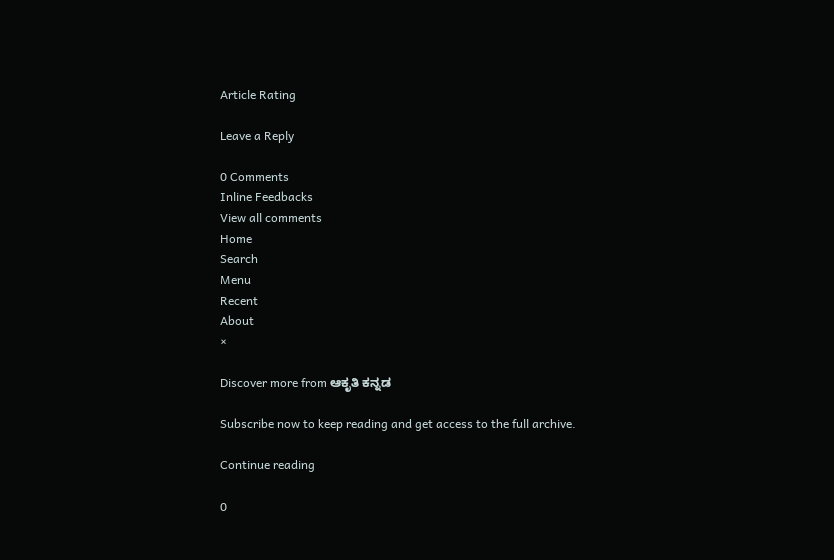Article Rating

Leave a Reply

0 Comments
Inline Feedbacks
View all comments
Home
Search
Menu
Recent
About
×

Discover more from ಆಕೃತಿ ಕನ್ನಡ

Subscribe now to keep reading and get access to the full archive.

Continue reading

0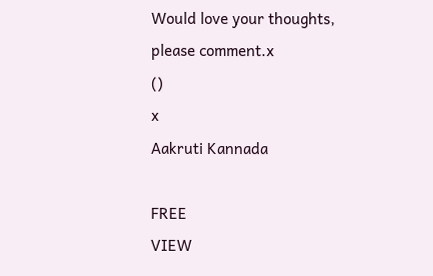Would love your thoughts, please comment.x
()
x
Aakruti Kannada

FREE
VIEW